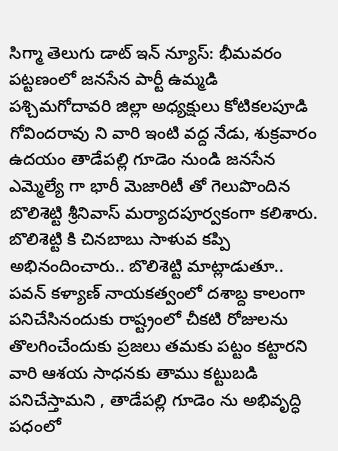సిగ్మా తెలుగు డాట్ ఇన్ న్యూస్: భీమవరం పట్టణంలో జనసేన పార్టీ ఉమ్మడి పశ్చిమగోదావరి జిల్లా అధ్యక్షులు కోటికలపూడి గోవిందరావు ని వారి ఇంటి వద్ద నేడు, శుక్రవారం ఉదయం తాడేపల్లి గూడెం నుండి జనసేన ఎమ్మెల్యే గా భారీ మెజారిటీ తో గెలుపొందిన బొలిశెట్టి శ్రీనివాస్ మర్యాదపూర్వకంగా కలిశారు. బొలిశెట్టి కి చినబాబు సాళువ కప్పి అభినందించారు.. బొలిశెట్టి మాట్లాడుతూ.. పవన్ కళ్యాణ్ నాయకత్వంలో దశాబ్ద కాలంగా పనిచేసినందుకు రాష్ట్రంలో చీకటి రోజులను తొలగించేందుకు ప్రజలు తమకు పట్టం కట్టారని వారి ఆశయ సాధనకు తాము కట్టుబడి పనిచేస్తామని , తాడేపల్లి గూడెం ను అభివృద్ధి పధంలో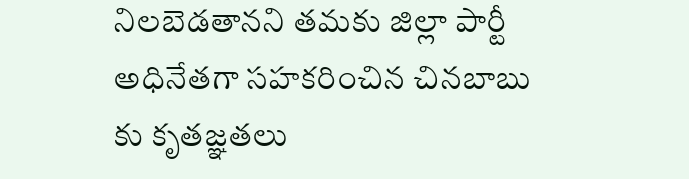నిలబెడతానని తమకు జిల్లా పార్టీ అధినేతగా సహకరించిన చినబాబు కు కృతజ్ఞతలు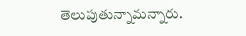తెలుపుతున్నామన్నారు.